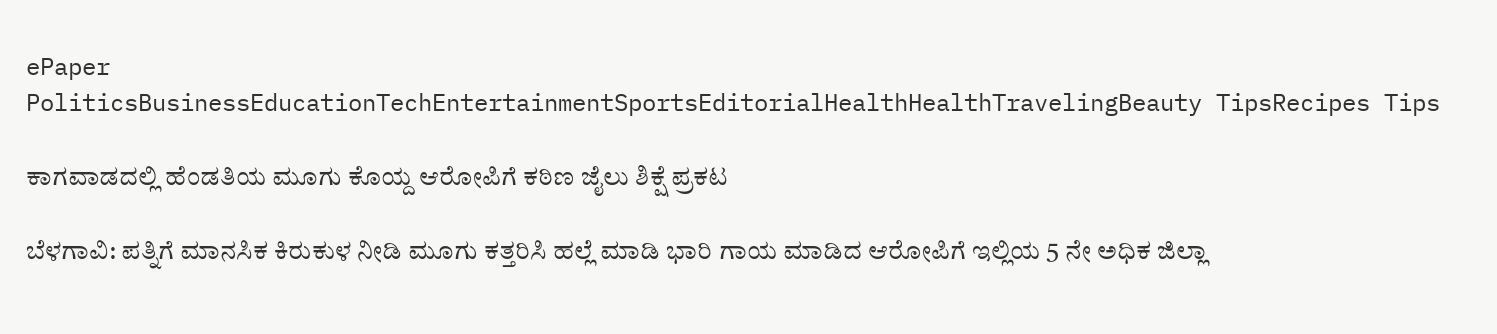ePaper
PoliticsBusinessEducationTechEntertainmentSportsEditorialHealthHealthTravelingBeauty TipsRecipes Tips

ಕಾಗವಾಡದಲ್ಲಿ ಹೆಂಡತಿಯ ಮೂಗು ಕೊಯ್ದ ಆರೋಪಿಗೆ ಕಠಿಣ ಜೈಲು ಶಿಕ್ಷೆ ಪ್ರಕಟ

ಬೆಳಗಾವಿ: ಪತ್ನಿಗೆ ಮಾನಸಿಕ ಕಿರುಕುಳ ನೀಡಿ ಮೂಗು ಕತ್ತರಿಸಿ ಹಲ್ಲೆ ಮಾಡಿ ಭಾರಿ ಗಾಯ ಮಾಡಿದ ಆರೋಪಿಗೆ ಇಲ್ಲಿಯ 5 ನೇ ಅಧಿಕ ಜಿಲ್ಲಾ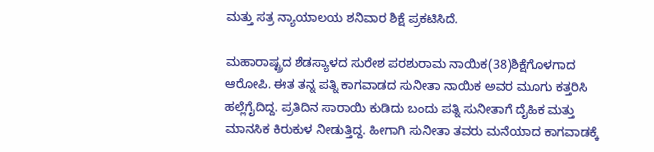ಮತ್ತು ಸತ್ರ ನ್ಯಾಯಾಲಯ ಶನಿವಾರ ಶಿಕ್ಷೆ ಪ್ರಕಟಿಸಿದೆ.

ಮಹಾರಾಷ್ಟ್ರದ ಶೆಡಸ್ಯಾಳದ ಸುರೇಶ ಪರಶುರಾಮ ನಾಯಿಕ(38)ಶಿಕ್ಷೆಗೊಳಗಾದ ಆರೋಪಿ. ಈತ ತನ್ನ ಪತ್ನಿ ಕಾಗವಾಡದ ಸುನೀತಾ ನಾಯಿಕ ಅವರ ಮೂಗು ಕತ್ತರಿಸಿ ಹಲ್ಲೆಗೈದಿದ್ದ. ಪ್ರತಿದಿನ ಸಾರಾಯಿ ಕುಡಿದು ಬಂದು ಪತ್ನಿ ಸುನೀತಾಗೆ ದೈಹಿಕ ಮತ್ತು ಮಾನಸಿಕ ಕಿರುಕುಳ ನೀಡುತ್ತಿದ್ದ. ಹೀಗಾಗಿ ಸುನೀತಾ ತವರು ಮನೆಯಾದ ಕಾಗವಾಡಕ್ಕೆ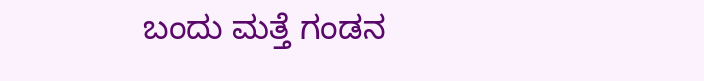ಬಂದು ಮತ್ತೆ ಗಂಡನ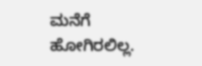ಮನೆಗೆ ಹೋಗಿರಲಿಲ್ಲ.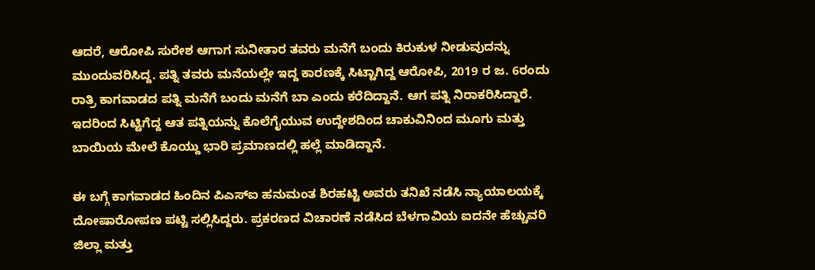ಆದರೆ, ಆರೋಪಿ ಸುರೇಶ ಆಗಾಗ ಸುನೀತಾರ ತವರು ಮನೆಗೆ ಬಂದು ಕಿರುಕುಳ ನೀಡುವುದನ್ನು ಮುಂದುವರಿಸಿದ್ದ. ಪತ್ನಿ ತವರು ಮನೆಯಲ್ಲೇ ಇದ್ದ ಕಾರಣಕ್ಕೆ ಸಿಟ್ಟಾಗಿದ್ದ ಆರೋಪಿ, 2019 ರ ಜ. 6ರಂದು ರಾತ್ರಿ ಕಾಗವಾಡದ ಪತ್ನಿ ಮನೆಗೆ ಬಂದು ಮನೆಗೆ ಬಾ ಎಂದು ಕರೆದಿದ್ದಾನೆ. ಆಗ ಪತ್ನಿ ನಿರಾಕರಿಸಿದ್ದಾರೆ. ಇದರಿಂದ ಸಿಟ್ಟಿಗೆದ್ದ ಆತ ಪತ್ನಿಯನ್ನು ಕೊಲೆಗೈಯುವ ಉದ್ದೇಶದಿಂದ ಚಾಕುವಿನಿಂದ ಮೂಗು ಮತ್ತು ಬಾಯಿಯ ಮೇಲೆ ಕೊಯ್ದು ಭಾರಿ ಪ್ರಮಾಣದಲ್ಲಿ ಹಲ್ಲೆ ಮಾಡಿದ್ದಾನೆ.

ಈ ಬಗ್ಗೆ ಕಾಗವಾಡದ ಹಿಂದಿನ ಪಿಎಸ್ಐ ಹನುಮಂತ ಶಿರಹಟ್ಟಿ ಅವರು ತನಿಖೆ ನಡೆಸಿ ನ್ಯಾಯಾಲಯಕ್ಕೆ ದೋಷಾರೋಪಣ ಪಟ್ಟಿ ಸಲ್ಲಿಸಿದ್ದರು. ಪ್ರಕರಣದ ವಿಚಾರಣೆ ನಡೆಸಿದ ಬೆಳಗಾವಿಯ ಐದನೇ ಹೆಚ್ಚುವರಿ ಜಿಲ್ಲಾ ಮತ್ತು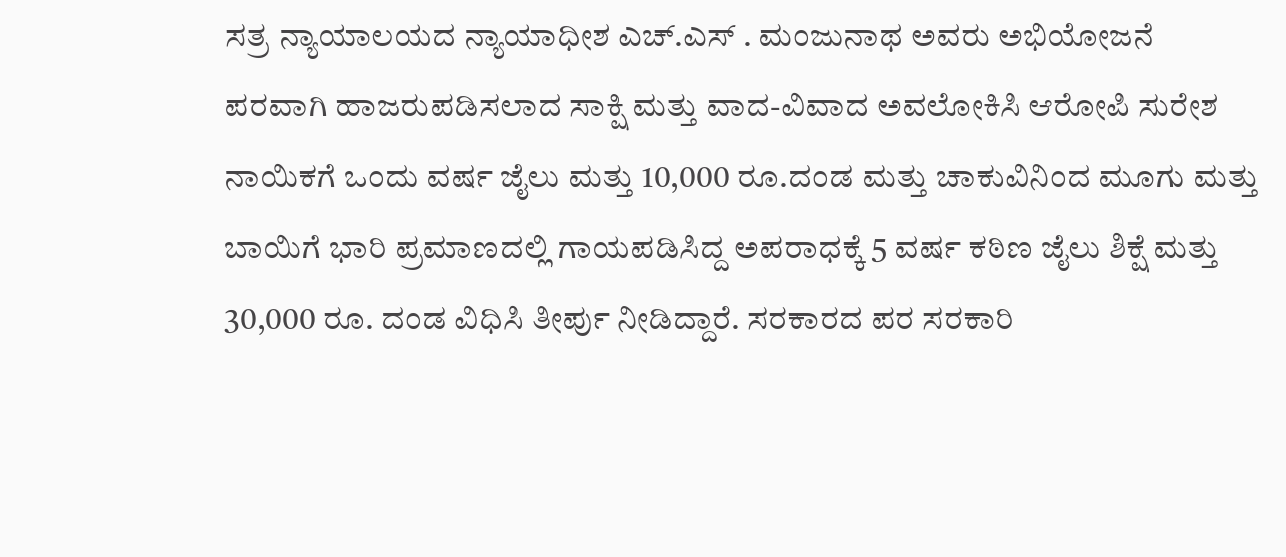ಸತ್ರ ನ್ಯಾಯಾಲಯದ ನ್ಯಾಯಾಧೀಶ ಎಚ್.ಎಸ್ . ಮಂಜುನಾಥ ಅವರು ಅಭಿಯೋಜನೆ ಪರವಾಗಿ ಹಾಜರುಪಡಿಸಲಾದ ಸಾಕ್ಷಿ ಮತ್ತು ವಾದ-ವಿವಾದ ಅವಲೋಕಿಸಿ ಆರೋಪಿ ಸುರೇಶ ನಾಯಿಕಗೆ ಒಂದು ವರ್ಷ ಜೈಲು ಮತ್ತು 10,000 ರೂ.ದಂಡ ಮತ್ತು ಚಾಕುವಿನಿಂದ ಮೂಗು ಮತ್ತು ಬಾಯಿಗೆ ಭಾರಿ ಪ್ರಮಾಣದಲ್ಲಿ ಗಾಯಪಡಿಸಿದ್ದ ಅಪರಾಧಕ್ಕೆ 5 ವರ್ಷ ಕಠಿಣ ಜೈಲು ಶಿಕ್ಷೆ ಮತ್ತು 30,000 ರೂ. ದಂಡ ವಿಧಿಸಿ ತೀರ್ಪು ನೀಡಿದ್ದಾರೆ. ಸರಕಾರದ ಪರ ಸರಕಾರಿ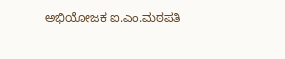ಅಭಿಯೋಜಕ ಐ.ಎಂ.ಮಠಪತಿ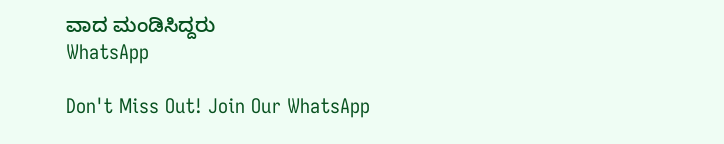ವಾದ ಮಂಡಿಸಿದ್ದರು
WhatsApp

Don't Miss Out! Join Our WhatsApp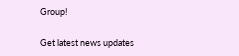Group!

Get latest news updates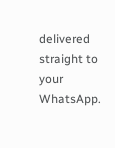delivered straight to your WhatsApp.